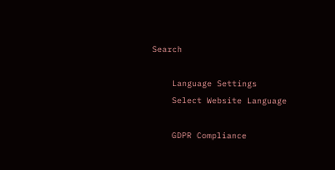Search

    Language Settings
    Select Website Language

    GDPR Compliance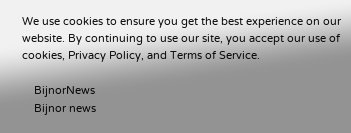We use cookies to ensure you get the best experience on our website. By continuing to use our site, you accept our use of cookies, Privacy Policy, and Terms of Service.

    BijnorNews
    Bijnor news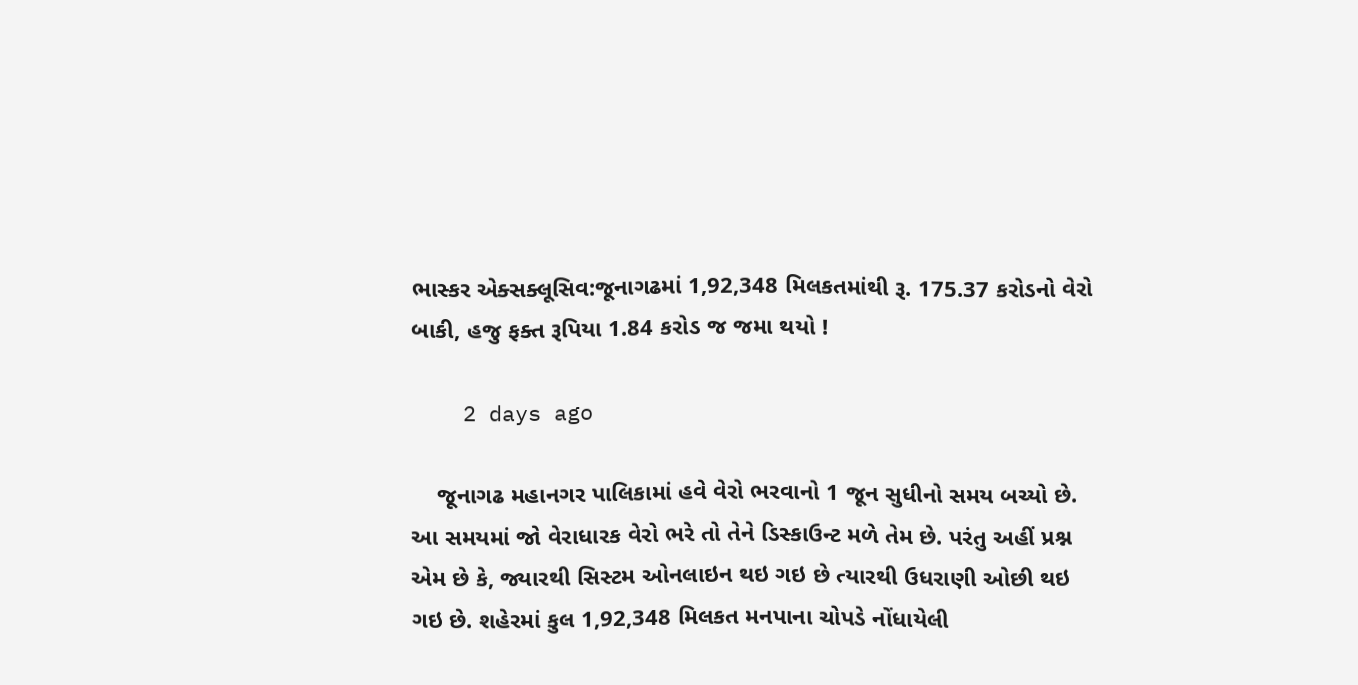ભાસ્કર એક્સક્લૂસિવ:જૂનાગઢમાં 1,92,348 મિલકતમાંથી રૂ. 175.37 કરોડનો વેરો બાકી, હજુ ફક્ત રૂપિયા 1.84 કરોડ જ જમા થયો !

    2 days ago

    જૂનાગઢ મહાનગર પાલિકામાં હવે વેરો ભરવાનો 1 જૂન સુધીનો સમય બચ્યો છે. આ સમયમાં જો વેરાધારક વેરો ભરે તો તેને ડિસ્કાઉન્ટ મળે તેમ છે. પરંતુ અહીં પ્રશ્ન એમ છે કે, જ્યારથી સિસ્ટમ ઓનલાઇન થઇ ગઇ છે ત્યારથી ઉધરાણી ઓછી થઇ ગઇ છે. શહેરમાં કુલ 1,92,348 મિલકત મનપાના ચોપડે નોંધાયેલી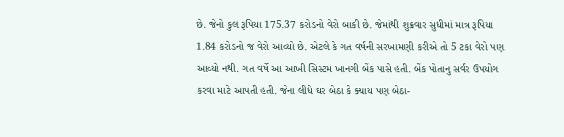છે. જેનો કુલ રૂપિયા 175.37 કરોડનો વેરો બાકી છે. જેમાંથી શુક્રવાર સુધીમાં માત્ર રૂપિયા 1.84 કરોડનો જ વેરો આવ્યો છે. એટલે કે ગત વર્ષની સરખામણી કરીએ તો 5 ટકા વેરો પણ આવ્યો નથી. ગત વર્ષે આ આખી સિસ્ટમ ખાનગી બેંક પાસે હતી. બેંક પોતાનુ સર્વર ઉપયોગ કરવા માટે આપતી હતી. જેના લીધે ઘર બેઠા કે ક્યાય પણ બેઠા-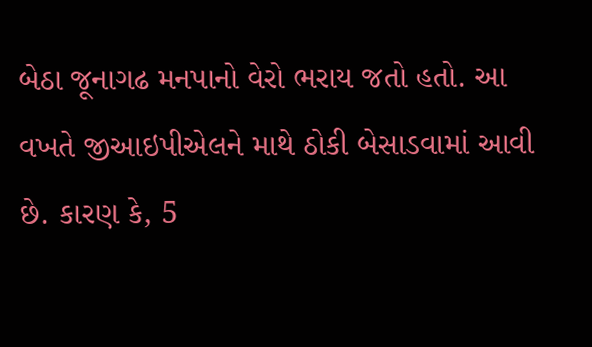બેઠા જૂનાગઢ મનપાનો વેરો ભરાય જતો હતો. આ વખતે જીઆઇપીએલને માથે ઠોકી બેસાડવામાં આવી છે. કારણ કે, 5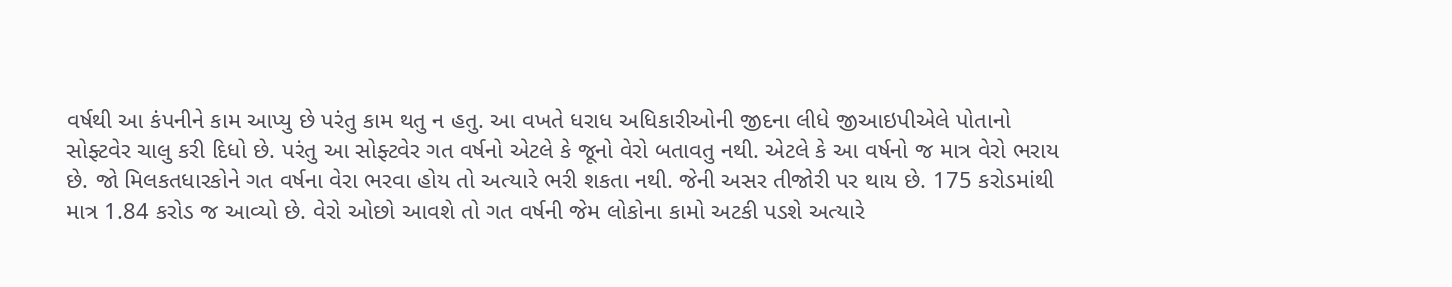વર્ષથી આ કંપનીને કામ આપ્યુ છે પરંતુ કામ થતુ ન હતુ. આ વખતે ધરાધ અધિકારીઓની જીદના લીધે જીઆઇપીએલે પોતાનો સોફ્ટવેર ચાલુ કરી દિધો છે. પરંતુ આ સોફ્ટવેર ગત વર્ષનો એટલે કે જૂનો વેરો બતાવતુ નથી. એટલે કે આ વર્ષનો જ માત્ર વેરો ભરાય છે. જો મિલકતધારકોને ગત વર્ષના વેરા ભરવા હોય તો અત્યારે ભરી શકતા નથી. જેની અસર તીજોરી પર થાય છે. 175 કરોડમાંથી માત્ર 1.84 કરોડ જ આવ્યો છે. વેરો ઓછો આવશે તો ગત વર્ષની જેમ લોકોના કામો અટકી પડશે અત્યારે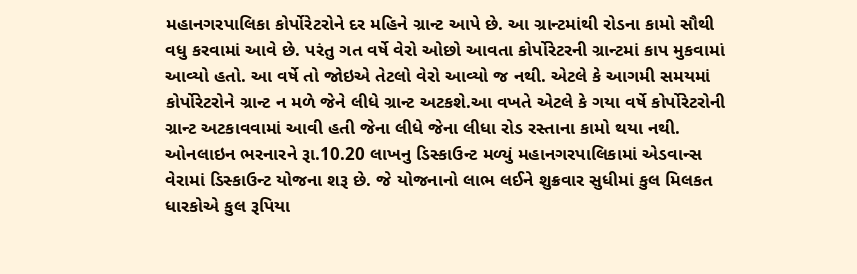મહાનગરપાલિકા કોર્પોરેટરોને દર મહિને ગ્રાન્ટ આપે છે. આ ગ્રાન્ટમાંથી રોડના કામો સૌથી વધુ કરવામાં આવે છે. પરંતુ ગત વર્ષે વેરો ઓછો આવતા કોર્પોરેટરની ગ્રાન્ટમાં કાપ મુકવામાં આવ્યો હતો. આ વર્ષે તો જોઇએ તેટલો વેરો આવ્યો જ નથી. એટલે કે આગમી સમયમાં કોર્પોરેટરોને ગ્રાન્ટ ન મળે જેને લીધે ગ્રાન્ટ અટકશે.આ વખતે એટલે કે ગયા વર્ષે કોર્પોરેટરોની ગ્રાન્ટ અટકાવવામાં આવી હતી જેના લીધે જેના લીધા રોડ રસ્તાના કામો થયા નથી. ઓનલાઇન ભરનારને રૂા.10.20 લાખનુ ડિસ્કાઉન્ટ મળ્યું મહાનગરપાલિકામાં એડવાન્સ વેરામાં ડિસ્કાઉન્ટ યોજના શરૂ છે. જે યોજનાનો લાભ લઈને શુક્રવાર સુધીમાં કુલ મિલકત ધારકોએ કુલ રૂપિયા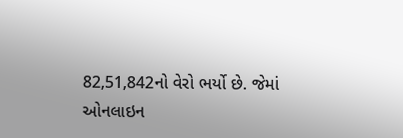82,51,842નો વેરો ભર્યો છે. જેમાં ઓનલાઇન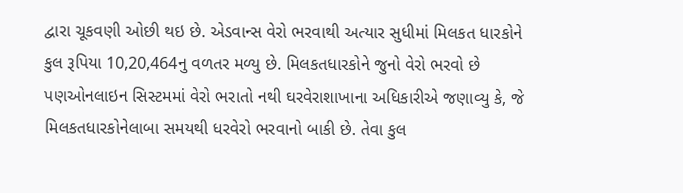દ્વારા ચૂકવણી ઓછી થઇ છે. એડવાન્સ વેરો ભરવાથી અત્યાર સુધીમાં મિલકત ધારકોને કુલ રૂપિયા 10,20,464નુ વળતર મળ્યુ છે. મિલકતધારકોને જુનો વેરો ભરવો છે પણઓનલાઇન સિસ્ટમમાં વેરો ભરાતો નથી ઘરવેરાશાખાના અધિકારીએ જણાવ્યુ કે, જે મિલકતધારકોનેલાબા સમયથી ધરવેરો ભરવાનો બાકી છે. તેવા કુલ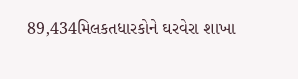89,434મિલકતધારકોને ઘરવેરા શાખા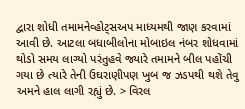દ્વારા શોધી તમામનેવ્હોટ્સઅપ માધ્યમથી જાણ કરવામાં આવી છે. આટલા બધાબીલોના મોબાઇલ નંબર શોધવામાં થોડો સમય લાગ્યો પરંતુહવે જ્યારે તમામને બીલ પહોંચી ગયા છે ત્યારે તેની ઉઘરાણીપણ ખુબ જ ઝડપથી થશે તેવુ અમને હાલ લાગી રહ્યું છે. > વિરલ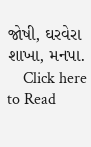જોષી, ઘરવેરા શાખા, મનપા.
    Click here to Read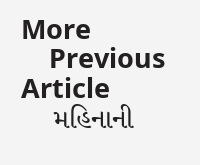More
    Previous Article
    મહિનાની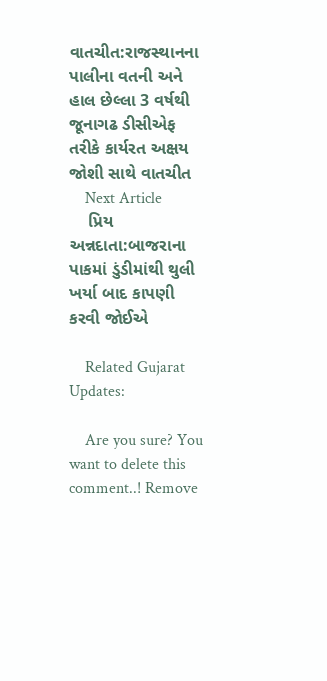વાતચીત:રાજસ્થાનના પાલીના વતની અને હાલ છેલ્લા 3 વર્ષથી જૂનાગઢ ડીસીએફ તરીકે કાર્યરત અક્ષય જોશી સાથે વાતચીત
    Next Article
    પ્રિય અન્નદાતા:બાજરાના પાકમાં ડુંડીમાંથી થુલી ખર્યા બાદ કાપણી કરવી જોઈએ

    Related Gujarat Updates:

    Are you sure? You want to delete this comment..! Remove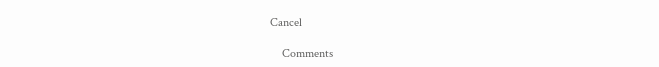Cancel

    Comments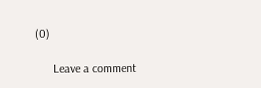(0)

      Leave a comment